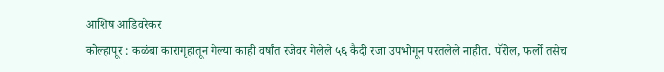आशिष आडिवरेकर
कोल्हापूर : कळंबा कारागृहातून गेल्या काही वर्षांत रजेवर गेलेले ५६ कैदी रजा उपभोगून परतलेले नाहीत. पॅरोल, फर्लो तसेच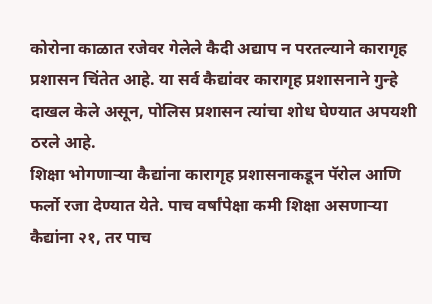कोरोना काळात रजेवर गेलेले कैदी अद्याप न परतल्याने कारागृह प्रशासन चिंतेत आहे. या सर्व कैद्यांवर कारागृह प्रशासनाने गुन्हे दाखल केले असून, पोलिस प्रशासन त्यांचा शोध घेण्यात अपयशी ठरले आहे.
शिक्षा भोगणाऱ्या कैद्यांना कारागृह प्रशासनाकडून पॅरोल आणि फर्लो रजा देण्यात येते. पाच वर्षांपेक्षा कमी शिक्षा असणाऱ्या कैद्यांना २१, तर पाच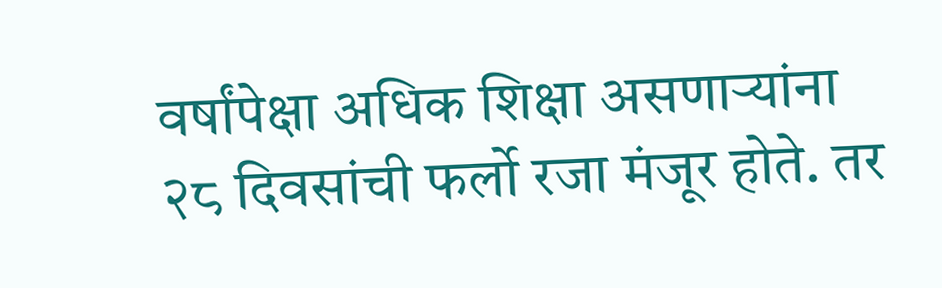वर्षांपेक्षा अधिक शिक्षा असणाऱ्यांना २८ दिवसांची फर्लो रजा मंजूर होते. तर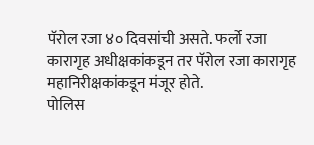पॅरोल रजा ४० दिवसांची असते. फर्लो रजा कारागृह अधीक्षकांकडून तर पॅरोल रजा कारागृह महानिरीक्षकांकडून मंजूर होते.
पोलिस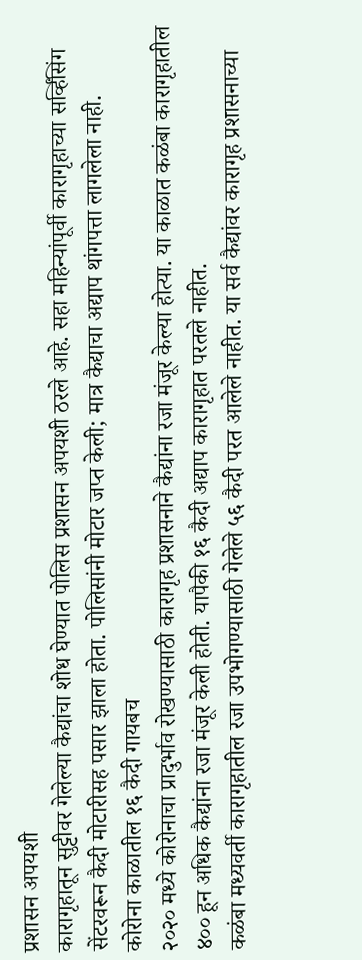प्रशासन अपयशी
कारागृहातून सुट्टीवर गेलेल्या कैद्यांचा शोध घेण्यात पोलिस प्रशासन अपयशी ठरले आहे. सहा महिन्यांपूर्वी कारागृहाच्या सर्व्हिंसिंग सेंटरवरून कैदी मोटारीसह पसार झाला होता. पोलिसांनी मोटार जप्त केली; मात्र कैद्याचा अद्याप थांगपत्ता लागलेला नाही.
कोरोना काळातील १६ कैदी गायबच
२०२० मध्ये कोरोनाचा प्रादुर्भाव रोखण्यासाठी कारागृह प्रशासनाने कैद्यांना रजा मंजूर केल्या होत्या. या काळात कळंबा कारागृहातील ४०० हून अधिक कैद्यांना रजा मंजूर केली होती. यापैकी १६ कैदी अद्याप कारागृहात परतले नाहीत.
कळंबा मध्यवर्ती कारागृहातील रजा उपभोगण्यासाठी गेलेले ५६ कैदी परत आलेले नाहीत. या सर्व कैद्यांवर कारागृह प्रशासनाच्या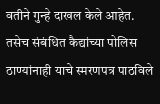वतीने गुन्हे दाखल केले आहेत. तसेच संबंधित कैद्यांच्या पोलिस ठाण्यांनाही याचे स्मरणपत्र पाठविले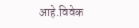आहे.विवेक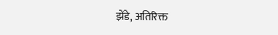झेंडे, अतिरिक्त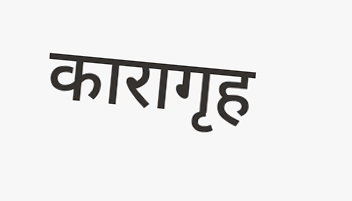कारागृह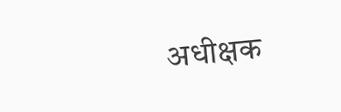अधीक्षक